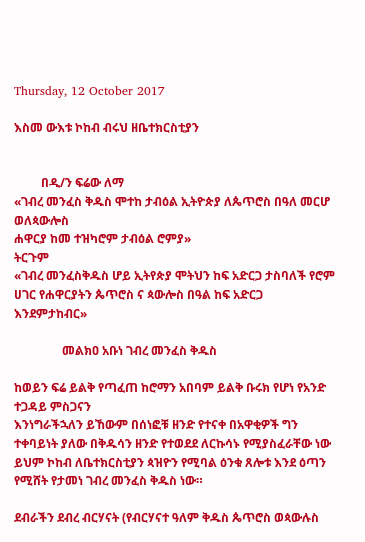Thursday, 12 October 2017

እስመ ውእቱ ኮከብ ብሩህ ዘቤተክርስቲያን


         በዲ/ን ፍሬው ለማ
«ገብረ መንፈስ ቅዱስ ሞተከ ታብዕል ኢትዮጵያ ለጴጥሮስ በዓለ መርሆ ወለጳውሎስ
ሐዋርያ ከመ ተዝካሮም ታብዕል ሮምያ»
ትርጉም
«ገብረ መንፈስቅዱስ ሆይ ኢትየጵያ ሞትህን ከፍ አድርጋ ታስባለች የሮም ሀገር የሐዋርያትን ጴጥሮስ ና ጳውሎስ በዓል ከፍ አድርጋ እንደምታከብር»

                መልክዐ አቡነ ገብረ መንፈስ ቅዱስ

ከወይን ፍሬ ይልቅ የጣፈጠ ከሮማን አበባም ይልቅ ቡሩክ የሆነ የአንድ ተጋዳይ ምስጋናን
እንነግራችኋለን ይኸውም በሰነፎቹ ዘንድ የተናቀ በአዋቂዎች ግን ተቀባይነት ያለው በቅዱሳን ዘንድ የተወደደ ለርኩሳኑ የሚያስፈራቸው ነው ይህም ኮከብ ለቤተክርስቲያን ጳዝዮን የሚባል ዕንቁ ጸሎቱ እንደ ዕጣን የሚሸት የታመነ ገብረ መንፈስ ቅዱስ ነው።

ደብራችን ደብረ ብርሃናት (የብርሃናተ ዓለም ቅዱስ ጴጥሮስ ወጳውሉስ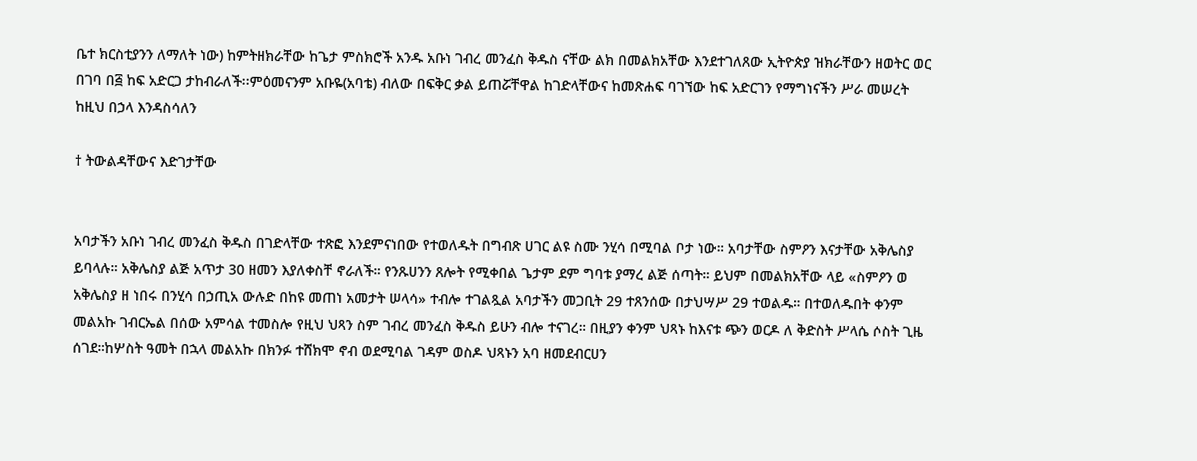ቤተ ክርስቲያንን ለማለት ነው) ከምትዘክራቸው ከጌታ ምስክሮች አንዱ አቡነ ገብረ መንፈስ ቅዱስ ናቸው ልክ በመልክአቸው እንደተገለጸው ኢትዮጵያ ዝክራቸውን ዘወትር ወር በገባ በ፭ ከፍ አድርጋ ታከብራለች፡፡ምዕመናንም አቡዬ(አባቴ) ብለው በፍቅር ቃል ይጠሯቸዋል ከገድላቸውና ከመጽሐፍ ባገኘው ከፍ አድርገን የማግነናችን ሥራ መሠረት ከዚህ በኃላ እንዳስሳለን

† ትውልዳቸውና እድገታቸው


አባታችን አቡነ ገብረ መንፈስ ቅዱስ በገድላቸው ተጽፎ እንደምናነበው የተወለዱት በግብጽ ሀገር ልዩ ስሙ ንሂሳ በሚባል ቦታ ነው። አባታቸው ስምዖን እናታቸው አቅሌስያ ይባላሉ። አቅሌስያ ልጅ አጥታ 30 ዘመን እያለቀስቸ ኖራለች። የንጹሀንን ጸሎት የሚቀበል ጌታም ደም ግባቱ ያማረ ልጅ ሰጣት። ይህም በመልክአቸው ላይ «ስምዖን ወ አቅሌስያ ዘ ነበሩ በንሂሳ በኃጢአ ውሉድ በከዩ መጠነ አመታት ሠላሳ» ተብሎ ተገልጿል አባታችን መጋቢት 29 ተጸንሰው በታህሣሥ 29 ተወልዱ። በተወለዱበት ቀንም መልአኩ ገብርኤል በሰው አምሳል ተመስሎ የዚህ ህጻን ስም ገብረ መንፈስ ቅዱስ ይሁን ብሎ ተናገረ። በዚያን ቀንም ህጻኑ ከእናቱ ጭን ወርዶ ለ ቅድስት ሥላሴ ሶስት ጊዜ ሰገደ።ከሦስት ዓመት በኋላ መልአኩ በክንፉ ተሸክሞ ኖብ ወደሚባል ገዳም ወስዶ ህጻኑን አባ ዘመደብርሀን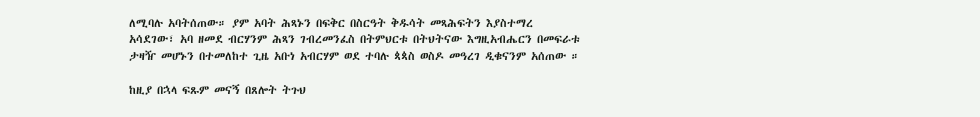ለሚባሉ አባትሰጠው። ያም አባት ሕጻኑን በፍቅር በስርዓት ቅዱሳት መጻሕፍትን እያስተማረ አሳደገው፣ አባ ዘመደ ብርሃንም ሕጻን ገብረመንፈስ በትምህርቱ በትህትናው እግዚአብሔርን በመፍራቱ ታዛዥ መሆኑን በተመለከተ ጊዜ አቡነ አብርሃም ወደ ተባሉ ጳጳስ ወስዶ መዓረገ ዲቁናንም አሰጠው ።

ከዚያ በኋላ ፍጹም መናኝ በጸሎት ትጉህ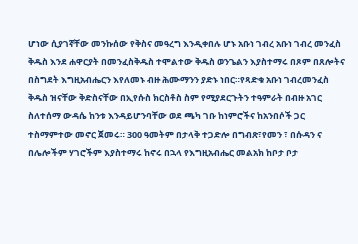ሆነው ሲያገኛቸው መንኩሰው የቅስና መዓረግ እንዲቀበሉ ሆኑ አቡነ ገብረ አቡነ ገብረ መንፈስ ቅዱስ እንደ ሐዋርያት በመንፈስቅዱስ ተሞልተው ቅዱስ ወንጌልን እያስተማሩ በጾም በጸሎትና በስግደት እግዚአብሔርን እየለመኑ ብዙ ሕሙማንን ያድኑ ነበር።የጻድቁ አቡነ ገብረመንፈስ ቅዱስ ዝናቸው ቅድስናቸው በኢየሱስ ክርስቶስ ስም የሚያደርጉትን ተዓምራት በብዙ አገር ስለተሰማ ውዳሴ ከንቱ እንዳይሆንባቸው ወደ ጫካ ገቡ ከነምሮችና ከአንበሶች ጋር ተስማምተው መኖር ጀመሩ። 300 ዓመትም በታላቅ ተጋድሎ በግብጽ፣የመን ፣ በሱዳን ና በሌሎችም ሃገሮችም እያስተማሩ ከኖሩ በኋላ የእግዚአብሔር መልአክ ከቦታ ቦታ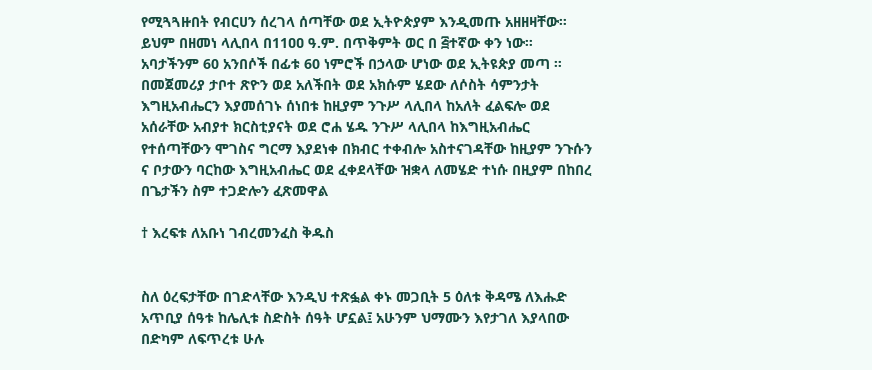የሚጓጓዙበት የብርሀን ሰረገላ ሰጣቸው ወደ ኢትዮጵያም እንዲመጡ አዘዘዛቸው። ይህም በዘመነ ላሊበላ በ11ዐዐ ዓ.ም. በጥቅምት ወር በ ፭ተኛው ቀን ነው። አባታችንም 60 አንበሶች በፊቱ 60 ነምሮች በኃላው ሆነው ወደ ኢትዩጵያ መጣ ። በመጀመሪያ ታቦተ ጽዮን ወደ አለችበት ወደ አክሱም ሄደው ለሶስት ሳምንታት እግዚአብሔርን እያመሰገኑ ሰነበቱ ከዚያም ንጉሥ ላሊበላ ከአለት ፈልፍሎ ወደ አሰራቸው አብያተ ክርስቲያናት ወደ ሮሐ ሄዱ ንጉሥ ላሊበላ ከእግዚአብሔር የተሰጣቸውን ሞገስና ግርማ እያደነቀ በክብር ተቀብሎ አስተናገዳቸው ከዚያም ንጉሱን ና ቦታውን ባርከው እግዚአብሔር ወደ ፈቀደላቸው ዝቋላ ለመሄድ ተነሱ በዚያም በከበረ በጌታችን ስም ተጋድሎን ፈጽመዋል

† እረፍቱ ለአቡነ ገብረመንፈስ ቅዱስ


ስለ ዕረፍታቸው በገድላቸው እንዲህ ተጽፏል ቀኑ መጋቢት 5 ዕለቱ ቅዳሜ ለእሑድ አጥቢያ ሰዓቱ ከሌሊቱ ስድስት ሰዓት ሆኗል፤ አሁንም ህማሙን እየታገለ እያላበው በድካም ለፍጥረቱ ሁሉ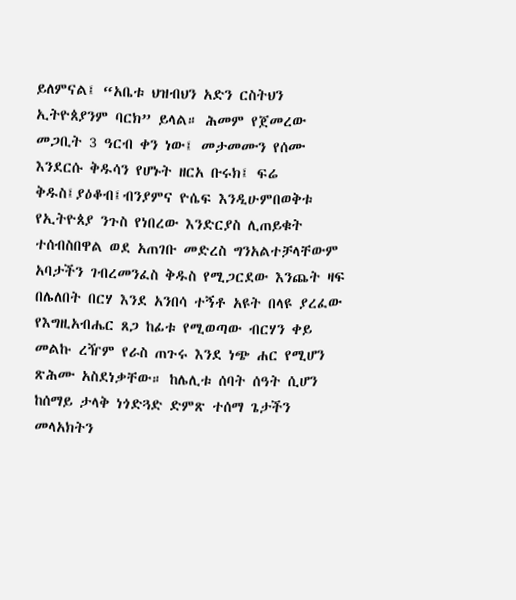ይለምናል፤ “አቤቱ ህዝብህን አድን ርስትህን ኢትዮጰያንም ባርክ” ይላል። ሕመም የጀመረው መጋቢት 3 ዓርብ ቀን ነው፤ መታመሙን የሰሙ እንደርሱ ቅዱሳን የሆኑት ዘርአ ቡሩክ፤ ፍሬ ቅዱስ፤ያዕቆብ፤ብንያምና ዮሴፍ እንዲሁምበወቅቱ የኢትዮጰያ ንጉስ የነበረው እንድርያስ ሊጠይቁት ተሰብስበዋል ወደ አጠገቡ መድረስ ግንአልተቻላቸውም አባታችን ገብረመንፈስ ቅዱስ የሚጋርደው እንጨት ዛፍ በሌለበት በርሃ እንደ አንበሳ ተኝቶ አዩት በላዩ ያረፈው የእግዚአብሔር ጸጋ ከፊቱ የሚወጣው ብርሃን ቀይ መልኩ ረዥም የራስ ጠጉሩ እንደ ነጭ ሐር የሚሆን ጽሕሙ አስደነቃቸው። ከሌሊቱ ሰባት ሰዓት ሲሆን ከሰማይ ታላቅ ነጎድጓድ ድምጽ ተሰማ ጌታችን መላአክትን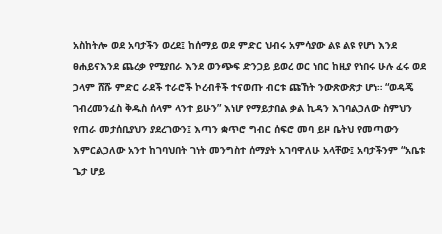አስከትሎ ወደ አባታችን ወረደ፤ ከሰማይ ወደ ምድር ህብሩ አምሳያው ልዩ ልዩ የሆነ እንደ ፀሐይናእንደ ጨረቃ የሚያበራ እንደ ወንጭፍ ድንጋይ ይወረ ወር ነበር ከዚያ የነበሩ ሁሉ ፈሩ ወደ ኃላም ሸሹ ምድር ራደች ተራሮች ኮረብቶች ተናወጡ ብርቱ ጩኸት ንውጽውጽታ ሆነ። “ወዳጄ ገብረመንፈስ ቅዱስ ሰላም ላንተ ይሁን” እነሆ የማይታበል ቃል ኪዳን እገባልኃለው ስምህን የጠራ መታሰቢያህን ያደረገውን፤ እጣን ቋጥሮ ግብር ሰፍሮ መባ ይዞ ቤትህ የመጣውን እምርልኃለው አንተ ከገባህበት ገነት መንግስተ ሰማያት አገባዋለሁ አላቸው፤ አባታችንም “አቤቱ ጌታ ሆይ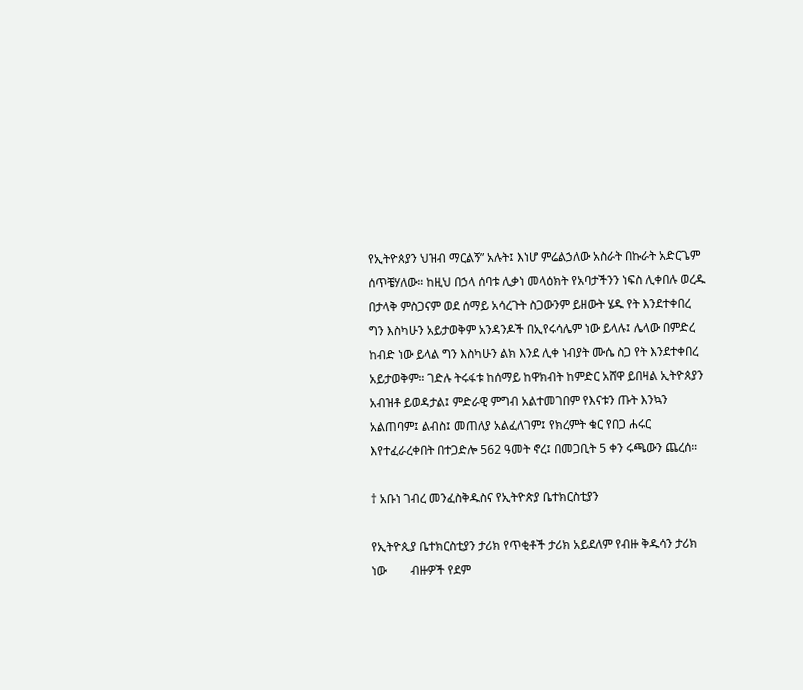የኢትዮጰያን ህዝብ ማርልኝ” አሉት፤ እነሆ ምሬልኃለው አስራት በኩራት አድርጌም ሰጥቼሃለው። ከዚህ በኃላ ሰባቱ ሊቃነ መላዕክት የአባታችንን ነፍስ ሊቀበሉ ወረዱ በታላቅ ምስጋናም ወደ ሰማይ አሳረጉት ስጋውንም ይዘውት ሄዱ የት እንደተቀበረ ግን እስካሁን አይታወቅም አንዳንዶች በኢየሩሳሌም ነው ይላሉ፤ ሌላው በምድረ ከብድ ነው ይላል ግን እስካሁን ልክ እንደ ሊቀ ነብያት ሙሴ ስጋ የት እንደተቀበረ አይታወቅም። ገድሉ ትሩፋቱ ከሰማይ ከዋክብት ከምድር አሸዋ ይበዛል ኢትዮጰያን አብዝቶ ይወዳታል፤ ምድራዊ ምግብ አልተመገበም የእናቱን ጡት እንኳን አልጠባም፤ ልብስ፤ መጠለያ አልፈለገም፤ የክረምት ቁር የበጋ ሐሩር እየተፈራረቀበት በተጋድሎ 562 ዓመት ኖረ፤ በመጋቢት 5 ቀን ሩጫውን ጨረሰ።

† አቡነ ገብረ መንፈስቅዱስና የኢትዮጵያ ቤተክርስቲያን

የኢትዮጲያ ቤተክርስቲያን ታሪክ የጥቂቶች ታሪክ አይደለም የብዙ ቅዱሳን ታሪክ ነው        ብዙዎች የደም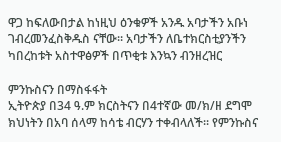ዋጋ ከፍለውበታል ከነዚህ ዕንቁዎች አንዱ አባታችን አቡነ ገብረመንፈስቅዱስ ናቸው። አባታችን ለቤተክርስቲያንችን ካበረከቱት አስተዋፅዎች በጥቂቱ እንኳን ብንዘረዝር

ምንኩስናን በማስፋፋት
ኢትዮጵያ በ34 ዓ.ም ክርስትናን በ4ተኛው መ/ክ/ዘ ደግሞ ክህነትን በአባ ሰላማ ከሳቴ ብርሃን ተቀብላለች፡፡ የምንኩስና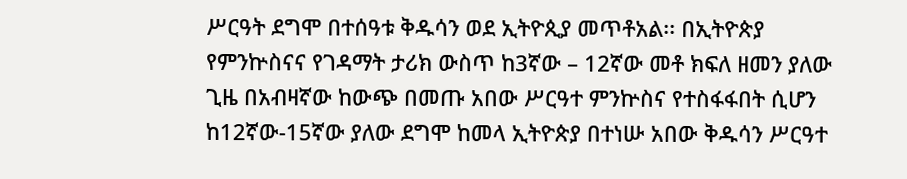ሥርዓት ደግሞ በተሰዓቱ ቅዱሳን ወደ ኢትዮጲያ መጥቶአል፡፡ በኢትዮጵያ የምንኵስናና የገዳማት ታሪክ ውስጥ ከ3ኛው – 12ኛው መቶ ክፍለ ዘመን ያለው ጊዜ በአብዛኛው ከውጭ በመጡ አበው ሥርዓተ ምንኵስና የተስፋፋበት ሲሆን ከ12ኛው-15ኛው ያለው ደግሞ ከመላ ኢትዮጵያ በተነሡ አበው ቅዱሳን ሥርዓተ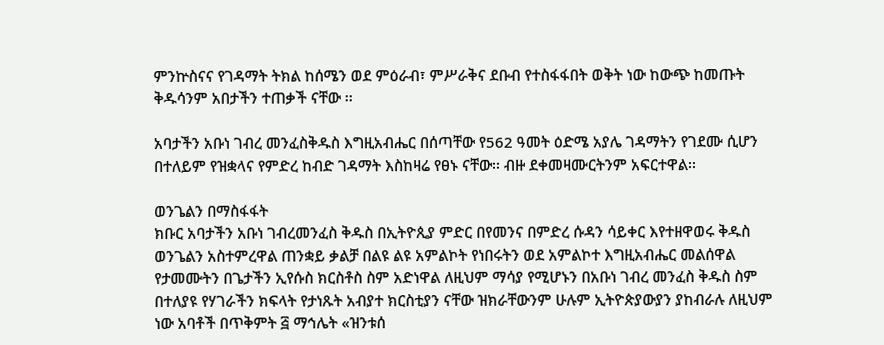ምንኵስናና የገዳማት ትክል ከሰሜን ወደ ምዕራብ፣ ምሥራቅና ደቡብ የተስፋፋበት ወቅት ነው ከውጭ ከመጡት ቅዱሳንም አበታችን ተጠቃች ናቸው ፡፡

አባታችን አቡነ ገብረ መንፈስቅዱስ እግዚአብሔር በሰጣቸው የ562 ዓመት ዕድሜ አያሌ ገዳማትን የገደሙ ሲሆን በተለይም የዝቋላና የምድረ ከብድ ገዳማት እስከዛሬ የፀኑ ናቸው፡፡ ብዙ ደቀመዛሙርትንም አፍርተዋል፡፡

ወንጌልን በማስፋፋት
ክቡር አባታችን አቡነ ገብረመንፈስ ቅዱስ በኢትዮጲያ ምድር በየመንና በምድረ ሱዳን ሳይቀር እየተዘዋወሩ ቅዱስ ወንጌልን አስተምረዋል ጠንቋይ ቃልቻ በልዩ ልዩ አምልኮት የነበሩትን ወደ አምልኮተ እግዚአብሔር መልሰዋል የታመሙትን በጌታችን ኢየሱስ ክርስቶስ ስም አድነዋል ለዚህም ማሳያ የሚሆኑን በአቡነ ገብረ መንፈስ ቅዱስ ስም በተለያዩ የሃገራችን ክፍላት የታነጹት አብያተ ክርስቲያን ናቸው ዝክራቸውንም ሁሉም ኢትዮጵያውያን ያከብራሉ ለዚህም ነው አባቶች በጥቅምት ፭ ማኅሌት «ዝንቱሰ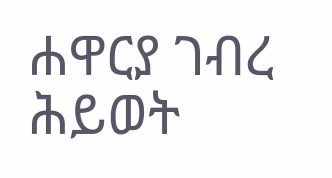ሐዋርያ ገብረ ሕይወት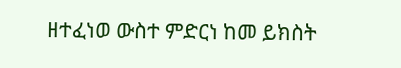ዘተፈነወ ውስተ ምድርነ ከመ ይክስት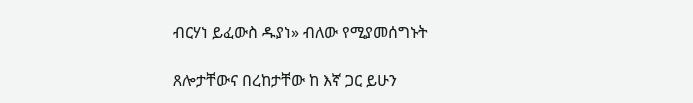ብርሃነ ይፈውስ ዱያነ» ብለው የሚያመሰግኑት

ጸሎታቸውና በረከታቸው ከ እኛ ጋር ይሁን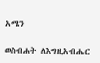አሜን

ወስብሐት ለእግዚአብሔር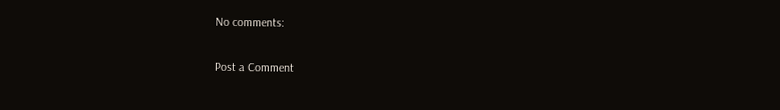No comments:

Post a Comment